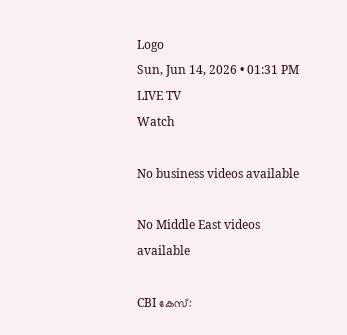Logo
Sun, Jun 14, 2026 • 01:31 PM
LIVE TV
Watch

No business videos available

No Middle East videos available

CBI കേസ്: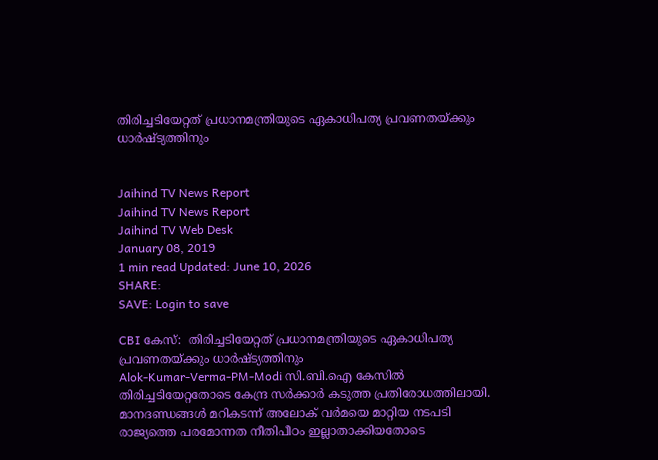തിരിച്ചടിയേറ്റത് പ്രധാനമന്ത്രിയുടെ ഏകാധിപത്യ പ്രവണതയ്ക്കും ധാർഷ്ട്യത്തിനും


Jaihind TV News Report
Jaihind TV News Report
Jaihind TV Web Desk
January 08, 2019
1 min read Updated: June 10, 2026
SHARE:
SAVE: Login to save

CBI കേസ്:  തിരിച്ചടിയേറ്റത് പ്രധാനമന്ത്രിയുടെ ഏകാധിപത്യ പ്രവണതയ്ക്കും ധാർഷ്ട്യത്തിനും
Alok-Kumar-Verma-PM-Modi സി.ബി.ഐ കേസിൽ തിരിച്ചടിയേറ്റതോടെ കേന്ദ്ര സർക്കാർ കടുത്ത പ്രതിരോധത്തിലായി. മാനദണ്ഡങ്ങൾ മറികടന്ന് അലോക് വർമയെ മാറ്റിയ നടപടി രാജ്യത്തെ പരമോന്നത നീതിപീഠം ഇല്ലാതാക്കിയതോടെ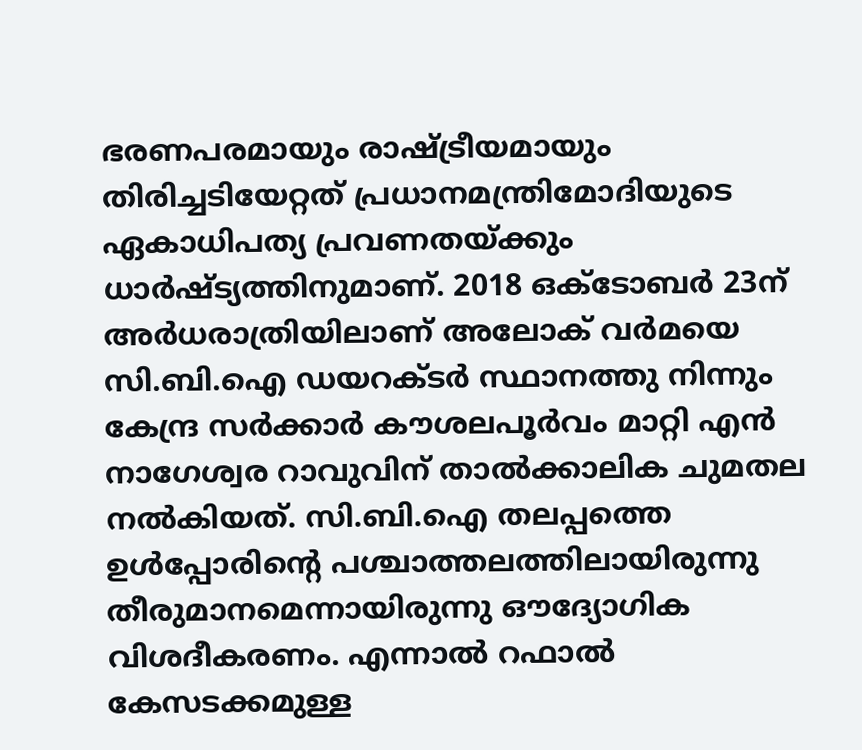ഭരണപരമായും രാഷ്ട്രീയമായും തിരിച്ചടിയേറ്റത് പ്രധാനമന്ത്രിമോദിയുടെ ഏകാധിപത്യ പ്രവണതയ്ക്കും ധാര്‍ഷ്ട്യത്തിനുമാണ്. 2018 ഒക്‌ടോബർ 23ന് അർധരാത്രിയിലാണ് അലോക് വർമയെ സി.ബി.ഐ ഡയറക്ടർ സ്ഥാനത്തു നിന്നും കേന്ദ്ര സർക്കാർ കൗശലപൂർവം മാറ്റി എൻ നാഗേശ്വര റാവുവിന് താൽക്കാലിക ചുമതല നൽകിയത്. സി.ബി.ഐ തലപ്പത്തെ ഉൾപ്പോരിന്‍റെ പശ്ചാത്തലത്തിലായിരുന്നു തീരുമാനമെന്നായിരുന്നു ഔദ്യോഗിക വിശദീകരണം. എന്നാൽ റഫാൽ കേസടക്കമുള്ള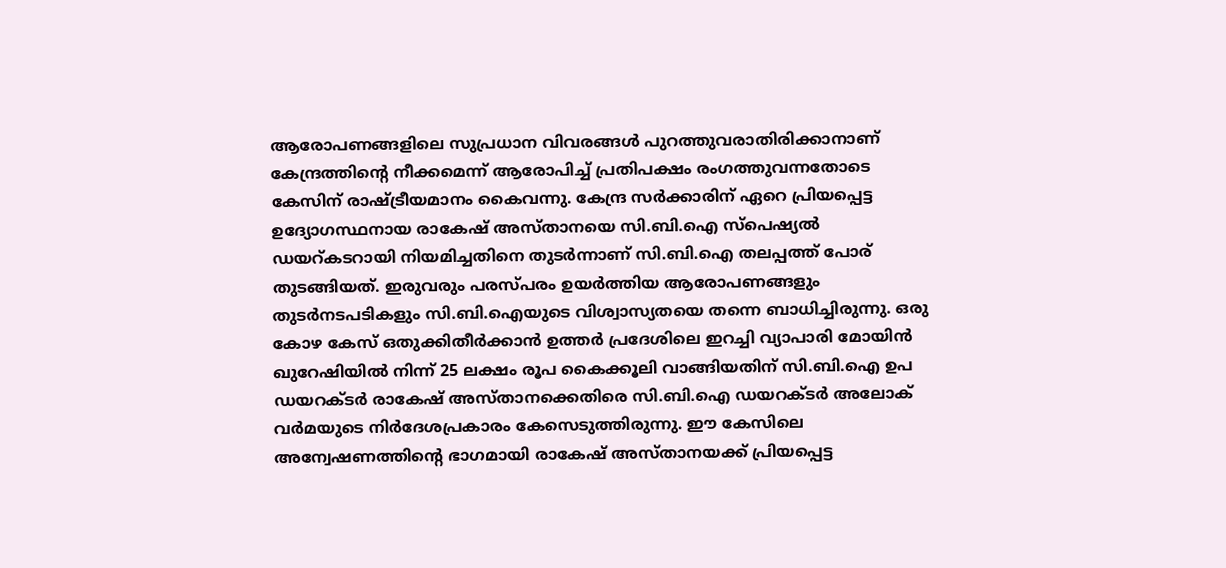ആരോപണങ്ങളിലെ സുപ്രധാന വിവരങ്ങൾ പുറത്തുവരാതിരിക്കാനാണ് കേന്ദ്രത്തിന്‍റെ നീക്കമെന്ന് ആരോപിച്ച് പ്രതിപക്ഷം രംഗത്തുവന്നതോടെ കേസിന് രാഷ്ട്രീയമാനം കൈവന്നു. കേന്ദ്ര സർക്കാരിന് ഏറെ പ്രിയപ്പെട്ട ഉദ്യോഗസ്ഥനായ രാകേഷ് അസ്താനയെ സി.ബി.ഐ സ്‌പെഷ്യൽ ഡയറ്കടറായി നിയമിച്ചതിനെ തുടർന്നാണ് സി.ബി.ഐ തലപ്പത്ത് പോര് തുടങ്ങിയത്. ഇരുവരും പരസ്പരം ഉയർത്തിയ ആരോപണങ്ങളും തുടർനടപടികളും സി.ബി.ഐയുടെ വിശ്വാസ്യതയെ തന്നെ ബാധിച്ചിരുന്നു. ഒരു കോഴ കേസ് ഒതുക്കിതീർക്കാൻ ഉത്തർ പ്രദേശിലെ ഇറച്ചി വ്യാപാരി മോയിൻ ഖുറേഷിയിൽ നിന്ന് 25 ലക്ഷം രൂപ കൈക്കൂലി വാങ്ങിയതിന് സി.ബി.ഐ ഉപ ഡയറക്ടർ രാകേഷ് അസ്താനക്കെതിരെ സി.ബി.ഐ ഡയറക്ടർ അലോക് വർമയുടെ നിർദേശപ്രകാരം കേസെടുത്തിരുന്നു. ഈ കേസിലെ അന്വേഷണത്തിന്‍റെ ഭാഗമായി രാകേഷ് അസ്താനയക്ക് പ്രിയപ്പെട്ട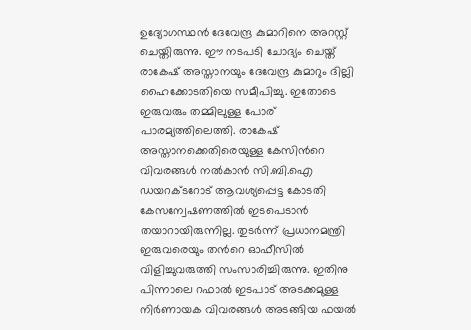ഉദ്യോഗസ്ഥൻ ദേവേന്ദ്ര കുമാറിനെ അറസ്റ്റ് ചെയ്തിരുന്നു. ഈ നടപടി ചോദ്യം ചെയ്ത് രാകേഷ് അസ്താനയും ദേവേന്ദ്ര കുമാറും ദില്ലി ഹൈക്കോടതിയെ സമീപിച്ചു. ഇതോടെ ഇരുവരും തമ്മിലുള്ള പോര് പാരമ്യത്തിലെത്തി. രാകേഷ് അസ്താനക്കെതിരെയുള്ള കേസിന്‍റെ വിവരങ്ങൾ നൽകാൻ സി.ബി.ഐ ഡയറക്ടറോട് ആവശ്യപ്പെട്ട കോടതി കേസന്വേഷണത്തിൽ ഇടപെടാൻ തയാറായിരുന്നില്ല. തുടർന്ന് പ്രധാനമന്ത്രി ഇരുവരെയും തന്‍റെ ഓഫീസിൽ വിളിച്ചുവരുത്തി സംസാരിച്ചിരുന്നു. ഇതിനു പിന്നാലെ റഫാൽ ഇടപാട് അടക്കമുള്ള നിർണായക വിവരങ്ങൾ അടങ്ങിയ ഫയൽ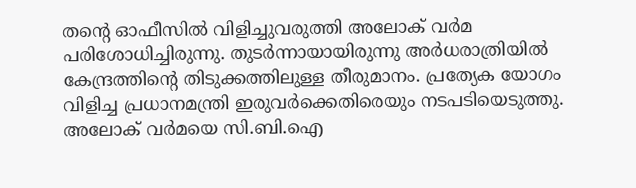തന്‍റെ ഓഫീസിൽ വിളിച്ചുവരുത്തി അലോക് വർമ പരിശോധിച്ചിരുന്നു. തുടർന്നായായിരുന്നു അർധരാത്രിയിൽ കേന്ദ്രത്തിന്‍റെ തിടുക്കത്തിലുള്ള തീരുമാനം. പ്രത്യേക യോഗം വിളിച്ച പ്രധാനമന്ത്രി ഇരുവർക്കെതിരെയും നടപടിയെടുത്തു. അലോക് വർമയെ സി.ബി.ഐ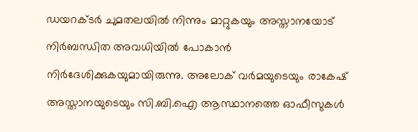ഡയറക്ടർ ചുമതലയിൽ നിന്നും മാറ്റുകയും അസ്താനയോട് നിർബന്ധിത അവധിയിൽ പോകാൻ നിർദേശിക്കുകയുമായിരുന്നു. അലോക് വർമയുടെയും രാകേഷ് അസ്താനയുടെയും സി.ബി.ഐ ആസ്ഥാനത്തെ ഓഫീസുകൾ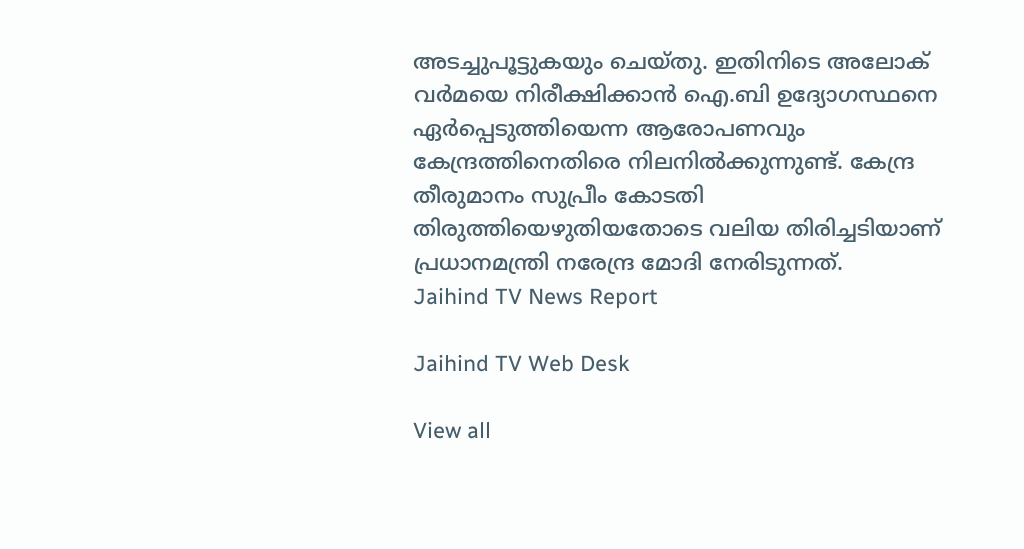അടച്ചുപൂട്ടുകയും ചെയ്തു. ഇതിനിടെ അലോക് വർമയെ നിരീക്ഷിക്കാൻ ഐ.ബി ഉദ്യോഗസ്ഥനെ ഏർപ്പെടുത്തിയെന്ന ആരോപണവും കേന്ദ്രത്തിനെതിരെ നിലനിൽക്കുന്നുണ്ട്. കേന്ദ്ര തീരുമാനം സുപ്രീം കോടതി തിരുത്തിയെഴുതിയതോടെ വലിയ തിരിച്ചടിയാണ് പ്രധാനമന്ത്രി നരേന്ദ്ര മോദി നേരിടുന്നത്.
Jaihind TV News Report

Jaihind TV Web Desk

View all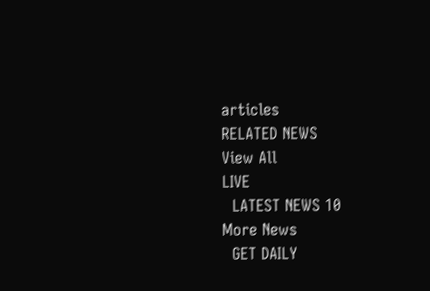articles
RELATED NEWS
View All
LIVE
  LATEST NEWS 10
More News
  GET DAILY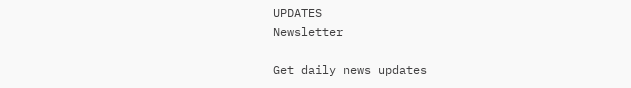UPDATES
Newsletter

Get daily news updates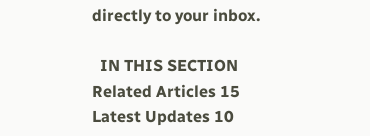directly to your inbox.

  IN THIS SECTION
Related Articles 15
Latest Updates 10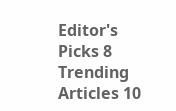Editor's Picks 8
Trending Articles 10